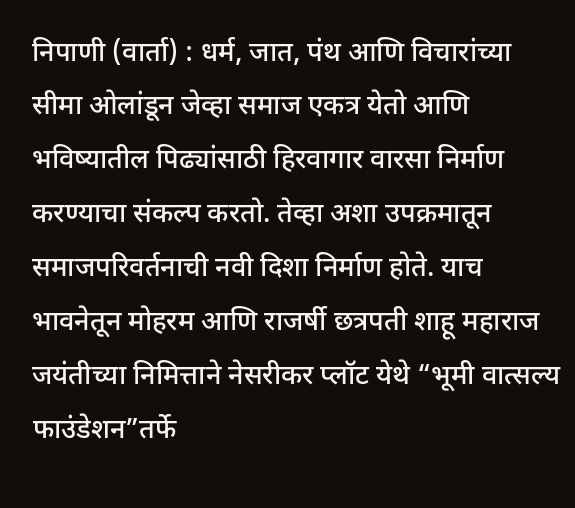निपाणी (वार्ता) : धर्म, जात, पंथ आणि विचारांच्या सीमा ओलांडून जेव्हा समाज एकत्र येतो आणि भविष्यातील पिढ्यांसाठी हिरवागार वारसा निर्माण करण्याचा संकल्प करतो. तेव्हा अशा उपक्रमातून समाजपरिवर्तनाची नवी दिशा निर्माण होते. याच भावनेतून मोहरम आणि राजर्षी छत्रपती शाहू महाराज जयंतीच्या निमित्ताने नेसरीकर प्लॉट येथे “भूमी वात्सल्य फाउंडेशन”तर्फे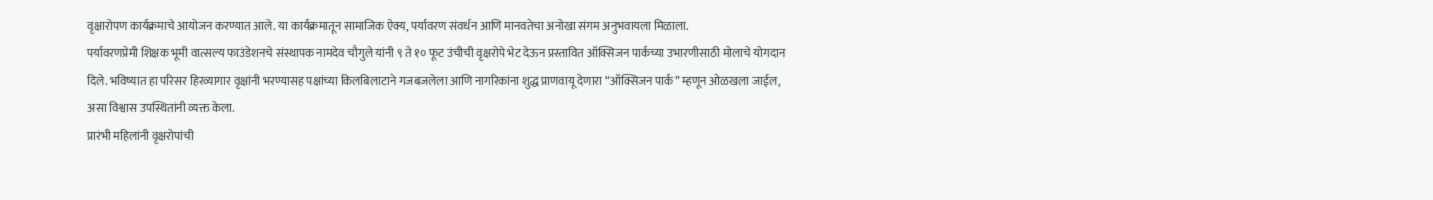वृक्षारोपण कार्यक्रमाचे आयोजन करण्यात आले. या कार्यक्रमातून सामाजिक ऐक्य, पर्यावरण संवर्धन आणि मानवतेचा अनोखा संगम अनुभवायला मिळाला.
पर्यावरणप्रेमी शिक्षक भूमी वात्सल्य फाउंडेशनचे संस्थापक नामदेव चौगुले यांनी ९ ते १० फूट उंचीची वृक्षरोपे भेट देऊन प्रस्तावित ऑक्सिजन पार्कच्या उभारणीसाठी मोलाचे योगदान दिले. भविष्यात हा परिसर हिरव्यागार वृक्षांनी भरण्यासह पक्षांच्या किलबिलाटाने गजबजलेला आणि नागरिकांना शुद्ध प्राणवायू देणारा “ऑक्सिजन पार्क” म्हणून ओळखला जाईल, असा विश्वास उपस्थितांनी व्यक्त केला.
प्रारंभी महिलांनी वृक्षरोपांची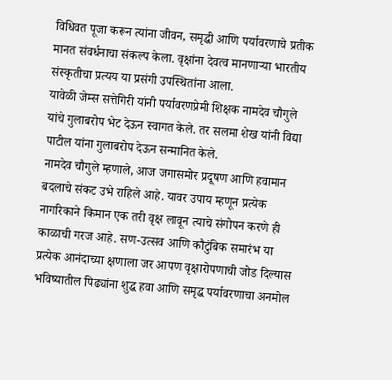विधिवत पूजा करून त्यांना जीवन, समृद्धी आणि पर्यावरणाचे प्रतीक मानत संवर्धनाचा संकल्प केला. वृक्षांना देवत्व मानणाऱ्या भारतीय संस्कृतीचा प्रत्यय या प्रसंगी उपस्थितांना आला.
यावेळी जेम्स सत्तेगिरी यांनी पर्यावरणप्रेमी शिक्षक नामदेव चौगुले यांचे गुलाबरोप भेट देऊन स्वागत केले. तर सलमा शेख यांनी विद्या पाटील यांना गुलाबरोप देऊन सन्मानित केले.
नामदेव चौगुले म्हणाले, आज जगासमोर प्रदूषण आणि हवामान बदलाचे संकट उभे राहिले आहे. यावर उपाय म्हणून प्रत्येक नागरिकाने किमान एक तरी वृक्ष लावून त्याचे संगोपन करणे ही काळाची गरज आहे. सण-उत्सव आणि कौटुंबिक समारंभ या प्रत्येक आनंदाच्या क्षणाला जर आपण वृक्षारोपणाची जोड दिल्यास भविष्यातील पिढ्यांना शुद्ध हवा आणि समृद्ध पर्यावरणाचा अनमोल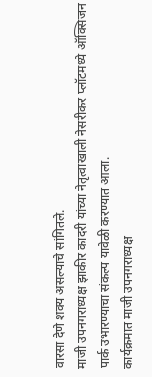वारसा देणे शक्य असल्याचे सांगितले.
माजी उपनगराध्यक्ष झाकीर कादरी यांच्या नेतृत्वाखाली नेसरीकर प्लॉटमध्ये ऑक्सिजन पार्क उभारण्याचा संकल्प यावेळी करण्यात आला.
कार्यक्रमात माजी उपनगराध्यक्ष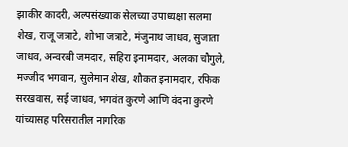झाकीर कादरी, अल्पसंख्याक सेलच्या उपाध्यक्षा सलमा शेख, राजू जत्राटे, शोभा जत्राटे, मंजुनाथ जाधव, सुजाता जाधव, अन्वरबी जमदार, सहिरा इनामदार, अलका चौगुले, मज्जीद भगवान, सुलेमान शेख, शौकत इनामदार, रफिक सरखवास, सई जाधव, भगवंत कुरणे आणि वंदना कुरणे यांच्यासह परिसरातील नागरिक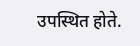उपस्थित होते.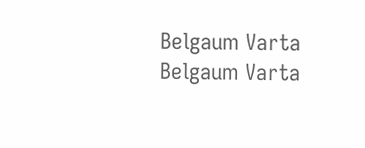Belgaum Varta Belgaum Varta